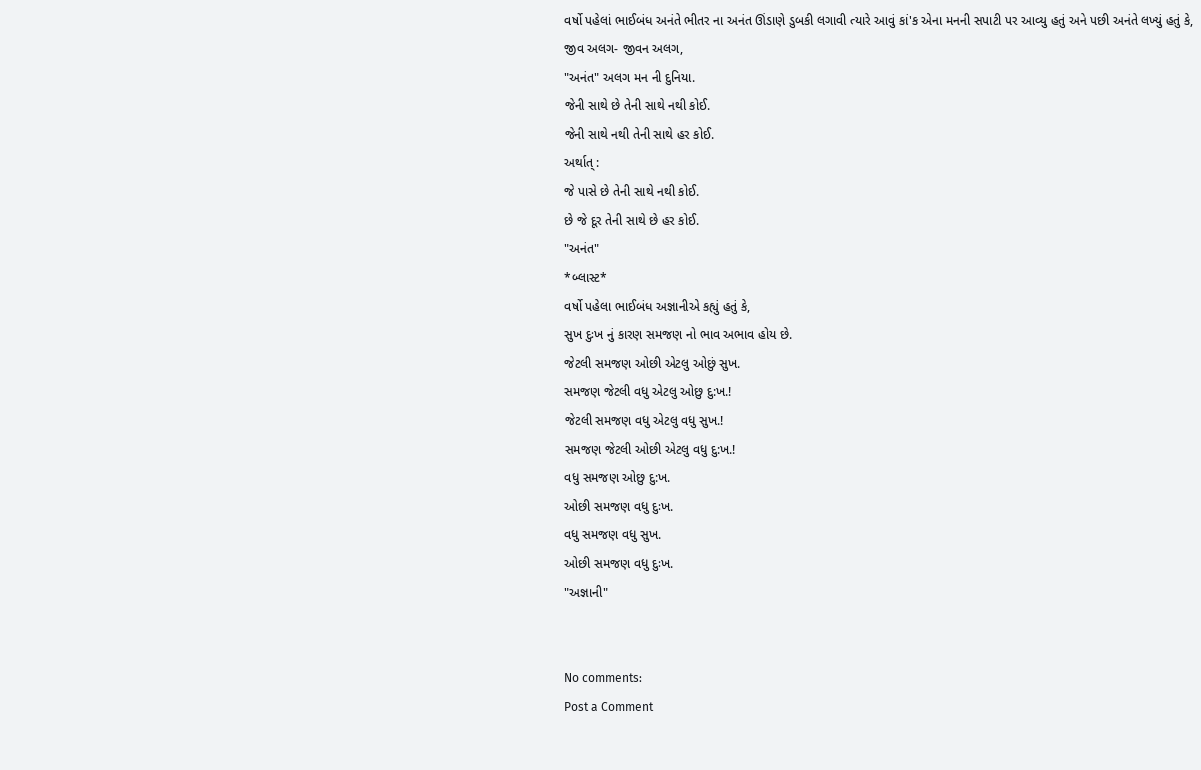વર્ષો પહેલાં ભાઈબંધ અનંતે ભીતર ના અનંત ઊંડાણે ડુબકી લગાવી ત્યારે આવું કાં'ક એના મનની સપાટી પર આવ્યુ હતું અને પછી અનંતે લખ્યું હતું કે,
જીવ અલગ- જીવન અલગ,
"અનંત" અલગ મન ની દુનિયા.
જેની સાથે છે તેની સાથે નથી કોઈ.
જેની સાથે નથી તેની સાથે હર કોઈ.
અર્થાત્ :
જે પાસે છે તેની સાથે નથી કોઈ.
છે જે દૂર તેની સાથે છે હર કોઈ.
"અનંત"
*બ્લાસ્ટ*
વર્ષો પહેલા ભાઈબંધ અજ્ઞાનીએ કહ્યું હતું કે,
સુખ દુઃખ નું કારણ સમજણ નો ભાવ અભાવ હોય છે.
જેટલી સમજણ ઓછી એટલુ ઓછું સુખ.
સમજણ જેટલી વધુ એટલુ ઓછુ દુ:ખ.!
જેટલી સમજણ વધુ એટલુ વધુ સુખ.!
સમજણ જેટલી ઓછી એટલુ વધુ દુ:ખ.!
વધુ સમજણ ઓછુ દુ:ખ.
ઓછી સમજણ વધુ દુઃખ.
વધુ સમજણ વધુ સુખ.
ઓછી સમજણ વધુ દુઃખ.
"અજ્ઞાની"


No comments:
Post a Comment